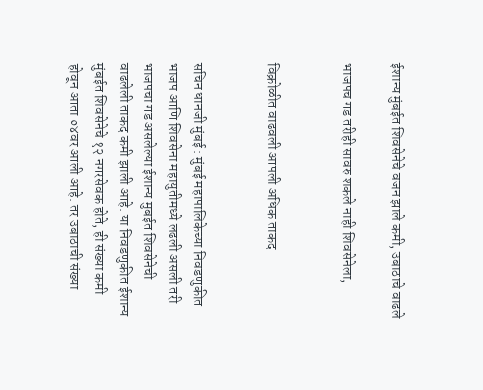ईशान्य मुंबईत शिवसेनेचे वजन झाले कमी, उबाठाचे वाढले

भाजपच गड तरीही सावरु शकले नाही शिवसेनेला,


विक्रोळीत वाढवली आपली अधिक ताकद


सचिन धानजी मुंबई : मुंबई महापालिकेच्या निवडणुकीत भाजप आणि शिवसेना महायुतीमध्ये लढली असली तरी भाजपचा गड असलेल्या ईशान्य मुबईत शिवसेनेची वाढलेली ताकद कमी झाली आहे. या निवडणुकीत ईशान्य मुंबईत शिवसेनेचे १२ नगरसेवक होते, ही संख्या कमी होवून आता ०४वर आली आहे. तर उबाठाची संख्या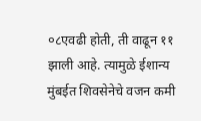०८एवढी होती, ती वाढून ११ झाली आहे. त्यामुळे ईशान्य मुंबईत शिवसेनेचे वजन कमी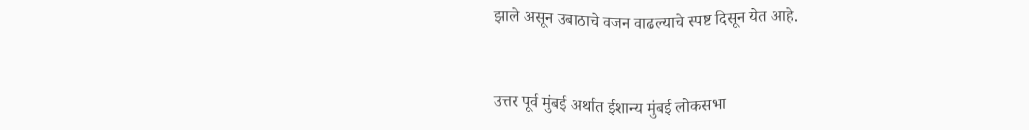झाले असून उबाठाचे वजन वाढल्याचे स्पष्ट दिसून येत आहे.


उत्तर पूर्व मुंबई अर्थात ईशान्य मुंबई लोकसभा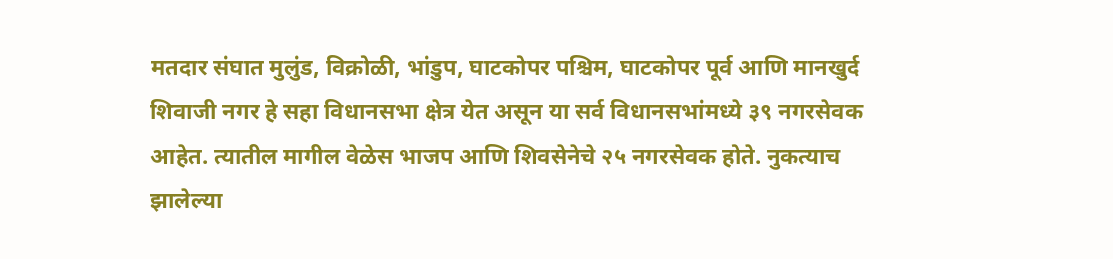मतदार संघात मुलुंड, विक्रोळी, भांडुप, घाटकोपर पश्चिम, घाटकोपर पूर्व आणि मानखुर्द शिवाजी नगर हे सहा विधानसभा क्षेत्र येत असून या सर्व विधानसभांमध्ये ३९ नगरसेवक आहेत. त्यातील मागील वेळेस भाजप आणि शिवसेनेचे २५ नगरसेवक होते. नुकत्याच झालेल्या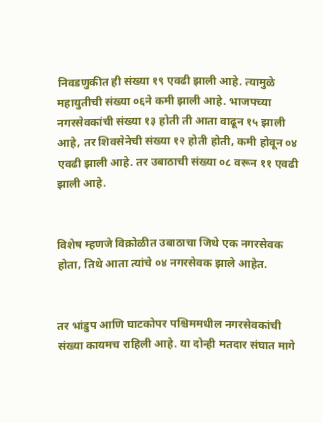निवडणुकीत ही संख्या १९ एवढी झाली आहे. त्यामुळे महायुतीची संख्या ०६ने कमी झाली आहे. भाजपच्या नगरसेवकांची संख्या १३ होती ती आता वाढून १५ झाली आहे, तर शिवसेनेची संख्या १२ होती होती, कमी होवून ०४ एवढी झाली आहे. तर उबाठाची संख्या ०८ वरून ११ एवढी झाली आहे.


विशेष म्हणजे विक्रोळीत उबाठाचा जिथे एक नगरसेवक होता, तिथे आता त्यांचे ०४ नगरसेवक झाले आहेत.


तर भांडुप आणि घाटकोपर पश्चिममधील नगरसेवकांची संख्या कायमच राहिली आहे. या दोन्ही मतदार संघात मागे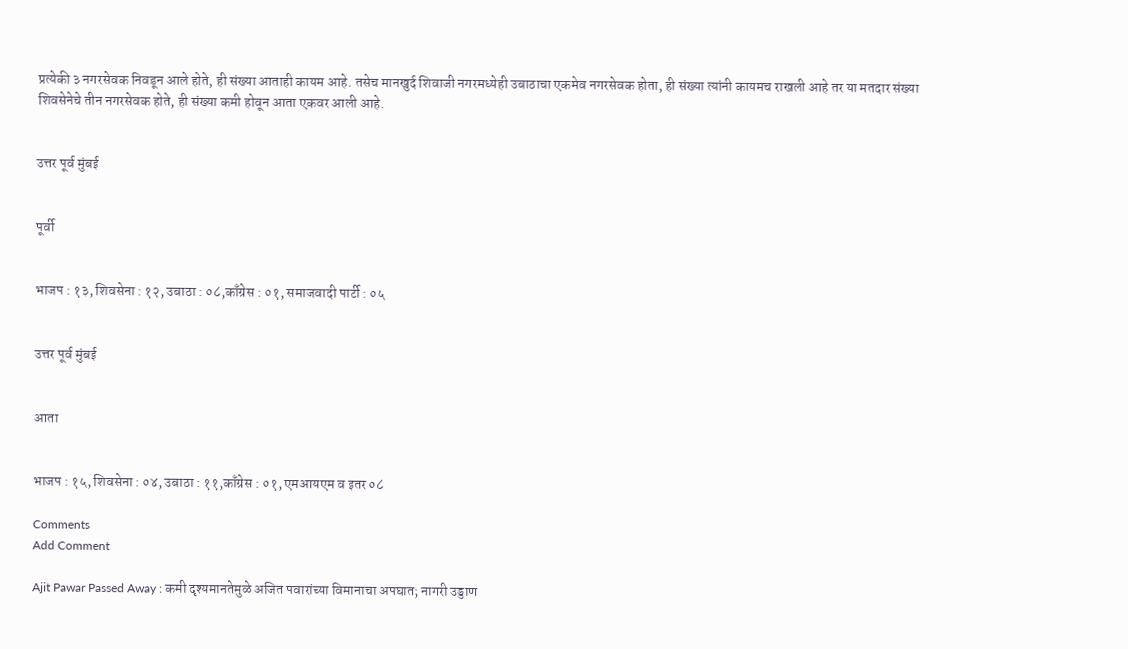प्रत्येकी ३ नगरसेवक निवडून आले होते, ही संख्या आताही कायम आहे. तसेच मानखुर्द शिवाजी नगरमध्येही उबाठाचा एकमेव नगरसेवक होता, ही संख्या त्यांनी कायमच राखली आहे तर या मतदार संख्या शिवसेनेचे तीन नगरसेवक होते, ही संख्या कमी होवून आता एकवर आली आहे.


उत्तर पूर्व मुंबई


पूर्वी


भाजप : १३, शिवसेना : १२, उबाठा : ०८,काँग्रेस : ०१, समाजवादी पार्टी : ०५


उत्तर पूर्व मुंबई


आता


भाजप : १५, शिवसेना : ०४, उबाठा : ११,काँग्रेस : ०१, एमआयएम व इतर ०८

Comments
Add Comment

Ajit Pawar Passed Away : कमी दृश्यमानतेमुळे अजित पवारांच्या विमानाचा अपघात; नागरी उड्डाण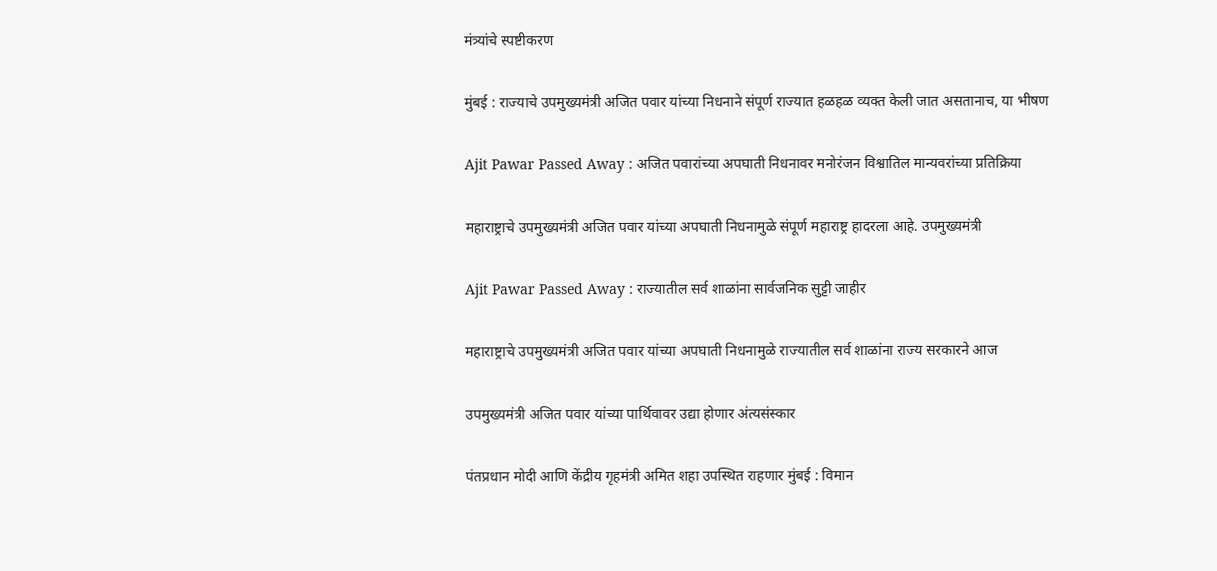मंत्र्यांचे स्पष्टीकरण

मुंबई : राज्याचे उपमुख्यमंत्री अजित पवार यांच्या निधनाने संपूर्ण राज्यात हळहळ व्यक्त केली जात असतानाच, या भीषण

Ajit Pawar Passed Away : अजित पवारांच्या अपघाती निधनावर मनोरंजन विश्वातिल मान्यवरांच्या प्रतिक्रिया

महाराष्ट्राचे उपमुख्यमंत्री अजित पवार यांच्या अपघाती निधनामुळे संपूर्ण महाराष्ट्र हादरला आहे. उपमुख्यमंत्री

Ajit Pawar Passed Away : राज्यातील सर्व शाळांना सार्वजनिक सुट्टी जाहीर

महाराष्ट्राचे उपमुख्यमंत्री अजित पवार यांच्या अपघाती निधनामुळे राज्यातील सर्व शाळांना राज्य सरकारने आज

उपमुख्यमंत्री अजित पवार यांच्या पार्थिवावर उद्या होणार अंत्यसंस्कार

पंतप्रधान मोदी आणि केंद्रीय गृहमंत्री अमित शहा उपस्थित राहणार मुंबई : विमान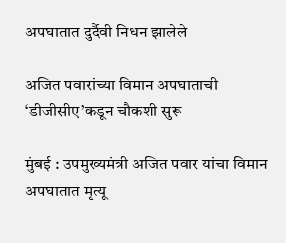अपघातात दुर्दैवी निधन झालेले

अजित पवारांच्या विमान अपघाताची ‘डीजीसीए’कडून चौकशी सुरू

मुंबई : उपमुख्यमंत्री अजित पवार यांचा विमान अपघातात मृत्यू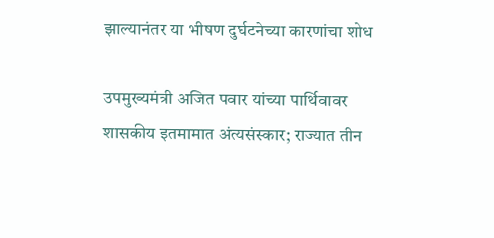झाल्यानंतर या भीषण दुर्घटनेच्या कारणांचा शोध

उपमुख्यमंत्री अजित पवार यांच्या पार्थिवावर शासकीय इतमामात अंत्यसंस्कार; राज्यात तीन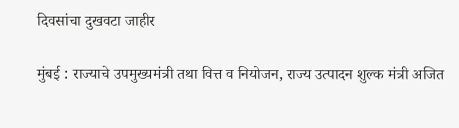दिवसांचा दुखवटा जाहीर

मुंबई : राज्याचे उपमुख्यमंत्री तथा वित्त व नियोजन, राज्य उत्पादन शुल्क मंत्री अजित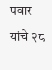पवार यांचे २८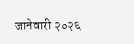जानेवारी २०२६